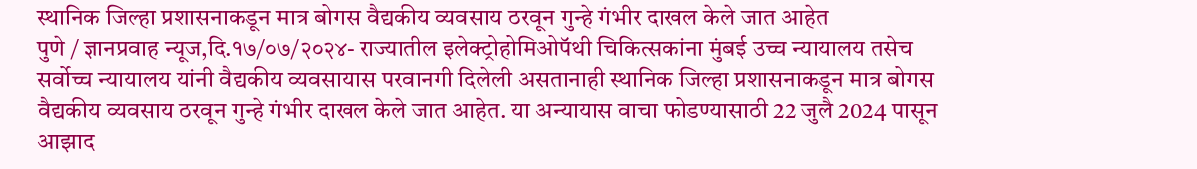स्थानिक जिल्हा प्रशासनाकडून मात्र बोगस वैद्यकीय व्यवसाय ठरवून गुन्हे गंभीर दाखल केले जात आहेत
पुणे / ज्ञानप्रवाह न्यूज,दि.१७/०७/२०२४- राज्यातील इलेक्ट्रोहोमिओपॅथी चिकित्सकांना मुंबई उच्च न्यायालय तसेच सर्वोच्च न्यायालय यांनी वैद्यकीय व्यवसायास परवानगी दिलेली असतानाही स्थानिक जिल्हा प्रशासनाकडून मात्र बोगस वैद्यकीय व्यवसाय ठरवून गुन्हे गंभीर दाखल केले जात आहेत. या अन्यायास वाचा फोडण्यासाठी 22 जुलै 2024 पासून आझाद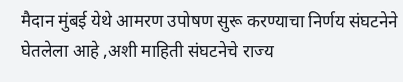मैदान मुंबई येथे आमरण उपोषण सुरू करण्याचा निर्णय संघटनेने घेतलेला आहे ,अशी माहिती संघटनेचे राज्य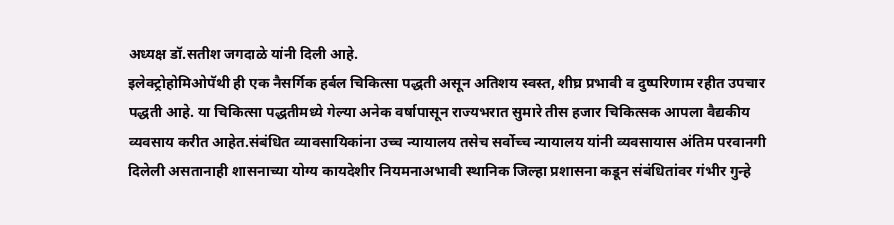अध्यक्ष डॉ.सतीश जगदाळे यांनी दिली आहे.
इलेक्ट्रोहोमिओपॅथी ही एक नैसर्गिक हर्बल चिकित्सा पद्धती असून अतिशय स्वस्त, शीघ्र प्रभावी व दुष्परिणाम रहीत उपचार पद्धती आहे. या चिकित्सा पद्धतीमध्ये गेल्या अनेक वर्षापासून राज्यभरात सुमारे तीस हजार चिकित्सक आपला वैद्यकीय व्यवसाय करीत आहेत.संबंधित व्यावसायिकांना उच्च न्यायालय तसेच सर्वोच्च न्यायालय यांनी व्यवसायास अंतिम परवानगी दिलेली असतानाही शासनाच्या योग्य कायदेशीर नियमनाअभावी स्थानिक जिल्हा प्रशासना कडून संबंधितांवर गंभीर गुन्हे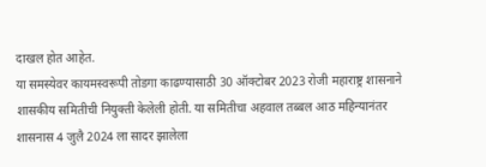दाखल होत आहेत.
या समस्येवर कायमस्वरूपी तोडगा काढण्यासाठी 30 ऑक्टोबर 2023 रोजी महाराष्ट्र शासनाने शासकीय समितीची नियुक्ती केलेली होती. या समितीचा अहवाल तब्बल आठ महिन्यानंतर शासनास 4 जुलै 2024 ला सादर झालेला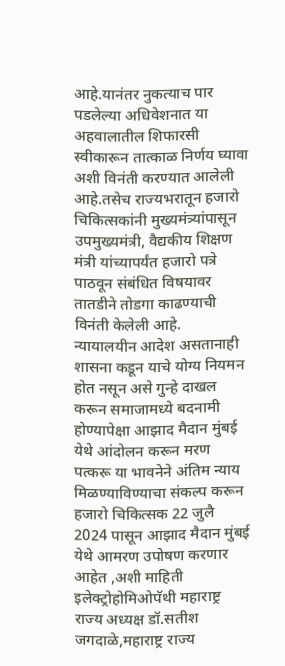आहे.यानंतर नुकत्याच पार पडलेल्या अधिवेशनात या अहवालातील शिफारसी स्वीकारून तात्काळ निर्णय घ्यावा अशी विनंती करण्यात आलेली आहे.तसेच राज्यभरातून हजारो चिकित्सकांनी मुख्यमंत्र्यांपासून उपमुख्यमंत्री, वैद्यकीय शिक्षण मंत्री यांच्यापर्यंत हजारो पत्रे पाठवून संबंधित विषयावर तातडीने तोडगा काढण्याची विनंती केलेली आहे.
न्यायालयीन आदेश असतानाही शासना कडून याचे योग्य नियमन होत नसून असे गुन्हे दाखल करून समाजामध्ये बदनामी होण्यापेक्षा आझाद मैदान मुंबई येथे आंदोलन करून मरण पत्करू या भावनेने अंतिम न्याय मिळण्याविण्याचा संकल्प करून हजारो चिकित्सक 22 जुलै 2024 पासून आझाद मैदान मुंबई येथे आमरण उपोषण करणार आहेत ,अशी माहिती इलेक्ट्रोहोमिओपॅथी महाराष्ट्र राज्य अध्यक्ष डॉ.सतीश जगदाळे,महाराष्ट्र राज्य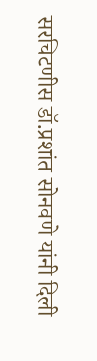सरचिटणीस डॉ.प्रशांत सोनवणे यांनी दिली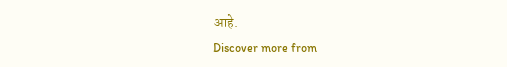आहे.
Discover more from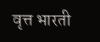वृत्त भारती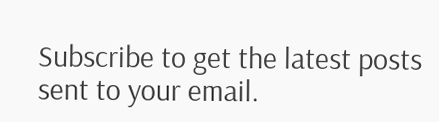Subscribe to get the latest posts sent to your email.